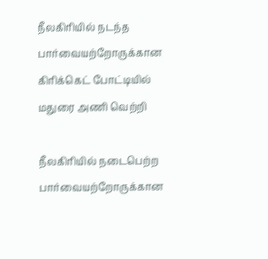நீலகிரியில் நடந்த பார்வையற்றோருக்கான கிரிக்கெட் போட்டியில் மதுரை அணி வெற்றி

நீலகிரியில் நடைபெற்ற பார்வையற்றோருக்கான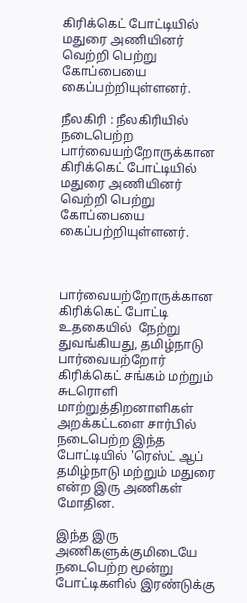கிரிக்கெட் போட்டியில் மதுரை அணியினர் வெற்றி பெற்று கோப்பையை கைப்பற்றியுள்ளனர்.

நீலகிரி : நீலகிரியில் நடைபெற்ற பார்வையற்றோருக்கான கிரிக்கெட் போட்டியில் மதுரை அணியினர் வெற்றி பெற்று கோப்பையை கைப்பற்றியுள்ளனர்.



பார்வையற்றோருக்கான கிரிக்கெட் போட்டி  உதகையில்  நேற்று துவங்கியது, தமிழ்நாடு பார்வையற்றோர் கிரிக்கெட் சங்கம் மற்றும் சுடரொளி மாற்றுத்திறனாளிகள் அறக்கட்டளை சார்பில் நடைபெற்ற இந்த போட்டியில் 'ரெஸ்ட் ஆப் தமிழ்நாடு மற்றும் மதுரை என்ற இரு அணிகள் மோதின.

இந்த இரு அணிகளுக்குமிடையே நடைபெற்ற மூன்று போட்டிகளில் இரண்டுக்கு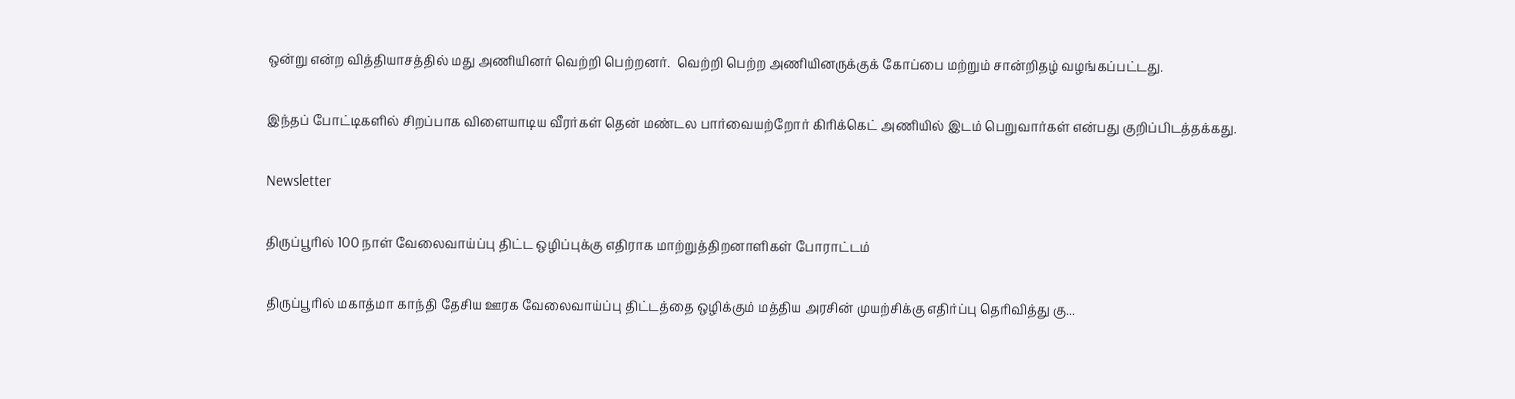ஒன்று என்ற வித்தியாசத்தில் மது அணியினர் வெற்றி பெற்றனர்.  வெற்றி பெற்ற அணியினருக்குக் கோப்பை மற்றும் சான்றிதழ் வழங்கப்பட்டது.

இந்தப் போட்டிகளில் சிறப்பாக விளையாடிய வீரர்கள் தென் மண்டல பார்வையற்றோர் கிரிக்கெட் அணியில் இடம் பெறுவார்கள் என்பது குறிப்பிடத்தக்கது.

Newsletter

திருப்பூரில் 100 நாள் வேலைவாய்ப்பு திட்ட ஒழிப்புக்கு எதிராக மாற்றுத்திறனாளிகள் போராட்டம்

திருப்பூரில் மகாத்மா காந்தி தேசிய ஊரக வேலைவாய்ப்பு திட்டத்தை ஒழிக்கும் மத்திய அரசின் முயற்சிக்கு எதிர்ப்பு தெரிவித்து கு...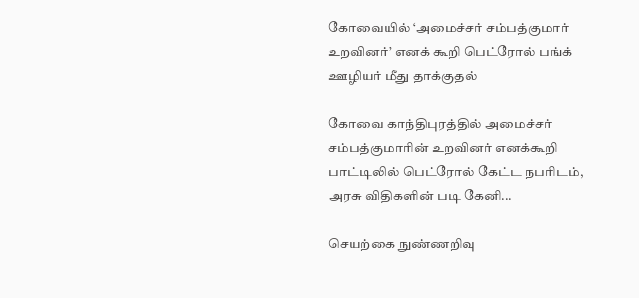கோவையில் ‘அமைச்சர் சம்பத்குமார் உறவினர்’ எனக் கூறி பெட்ரோல் பங்க் ஊழியர் மீது தாக்குதல்

கோவை காந்திபுரத்தில் அமைச்சர் சம்பத்குமாரின் உறவினர் எனக்கூறி பாட்டிலில் பெட்ரோல் கேட்ட நபரிடம், அரசு விதிகளின் படி கேனி...

செயற்கை நுண்ணறிவு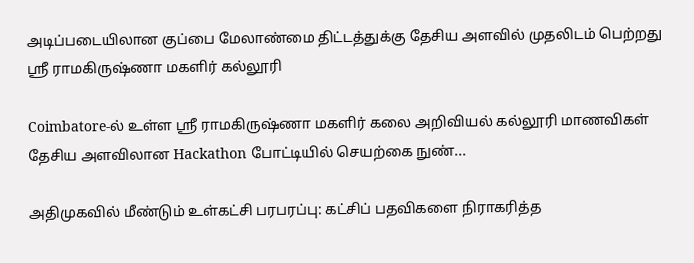அடிப்படையிலான குப்பை மேலாண்மை திட்டத்துக்கு தேசிய அளவில் முதலிடம் பெற்றது ஶ்ரீ ராமகிருஷ்ணா மகளிர் கல்லூரி

Coimbatore-ல் உள்ள ஶ்ரீ ராமகிருஷ்ணா மகளிர் கலை அறிவியல் கல்லூரி மாணவிகள் தேசிய அளவிலான Hackathon போட்டியில் செயற்கை நுண்...

அதிமுகவில் மீண்டும் உள்கட்சி பரபரப்பு: கட்சிப் பதவிகளை நிராகரித்த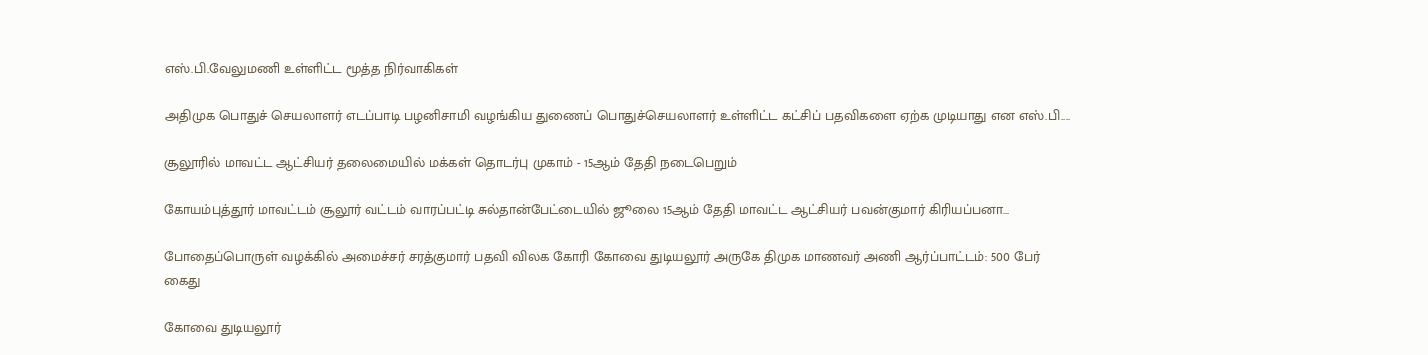எஸ்.பி.வேலுமணி உள்ளிட்ட மூத்த நிர்வாகிகள்

அதிமுக பொதுச் செயலாளர் எடப்பாடி பழனிசாமி வழங்கிய துணைப் பொதுச்செயலாளர் உள்ளிட்ட கட்சிப் பதவிகளை ஏற்க முடியாது என எஸ்.பி....

சூலூரில் மாவட்ட ஆட்சியர் தலைமையில் மக்கள் தொடர்பு முகாம் - 15ஆம் தேதி நடைபெறும்

கோயம்புத்தூர் மாவட்டம் சூலூர் வட்டம் வாரப்பட்டி சுல்தான்பேட்டையில் ஜூலை 15ஆம் தேதி மாவட்ட ஆட்சியர் பவன்குமார் கிரியப்பனா...

போதைப்பொருள் வழக்கில் அமைச்சர் சரத்குமார் பதவி விலக கோரி கோவை துடியலூர் அருகே திமுக மாணவர் அணி ஆர்ப்பாட்டம்: 500 பேர் கைது

கோவை துடியலூர்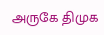அருகே திமுக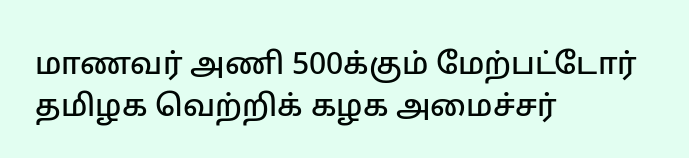மாணவர் அணி 500க்கும் மேற்பட்டோர் தமிழக வெற்றிக் கழக அமைச்சர்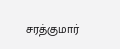சரத்குமார்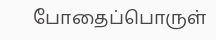போதைப்பொருள்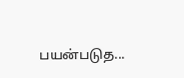பயன்படுத...